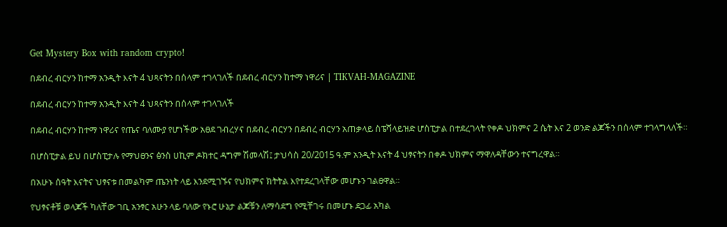Get Mystery Box with random crypto!

በደብረ ብርሃን ከተማ አንዲት እናት 4 ህጻናትን በሰላም ተገላገለች በደብረ ብርሃን ከተማ ነዋሪና | TIKVAH-MAGAZINE

በደብረ ብርሃን ከተማ አንዲት እናት 4 ህጻናትን በሰላም ተገላገለች

በደብረ ብርሃን ከተማ ነዋሪና የጤና ባለሙያ የሆነችው አፀደ ገብረሃና በደብረ ብርሃን በደብረ ብርሃን አጠቃላይ ስፔሻላይዝድ ሆስፒታል በተደረገላት የቀዶ ህክምና 2 ሴት እና 2 ወንድ ልጆችን በሰላም ተገላግላለች።

በሆስፒታል ይህ በሆስፒታሉ የማህፀንና ፅንስ ሀኪም ዶክተር ዳግም ሽመላሽ፤ ታህሳስ 20/2015 ዓ.ም አንዲት እናት 4 ህፃናትን በቀዶ ህክምና ማዋለዳቸውን ተናግረዋል።

በአሁኑ ሰዓት እናትና ህፃናቱ በመልካም ጤንነት ላይ እንደሚገኙና የህክምና ክትትል እየተደረገላቸው መሆኑን ገልፀዋል።

የህፃናቶቹ ወላጆች ካለቸው ገቢ አንፃር አሁን ላይ ባለው የኑሮ ሁኔታ ልጆቹን ለማሳደግ የሚቸገሩ በመሆኑ ደጋፊ አካል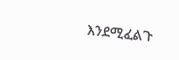እንደሚፈልጉ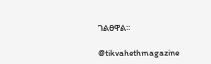ገልፀዋል፡፡

@tikvahethmagazine